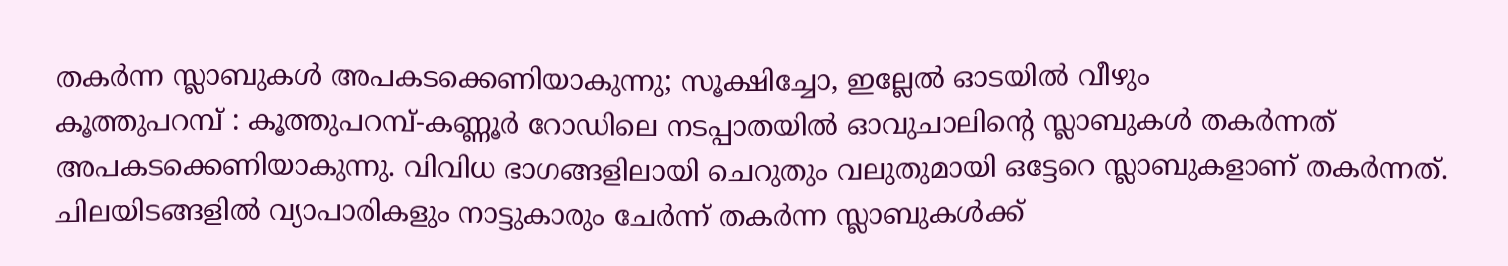തകർന്ന സ്ലാബുകൾ അപകടക്കെണിയാകുന്നു; സൂക്ഷിച്ചോ, ഇല്ലേൽ ഓടയിൽ വീഴും
കൂത്തുപറമ്പ് : കൂത്തുപറമ്പ്-കണ്ണൂർ റോഡിലെ നടപ്പാതയിൽ ഓവുചാലിന്റെ സ്ലാബുകൾ തകർന്നത് അപകടക്കെണിയാകുന്നു. വിവിധ ഭാഗങ്ങളിലായി ചെറുതും വലുതുമായി ഒട്ടേറെ സ്ലാബുകളാണ് തകർന്നത്. ചിലയിടങ്ങളിൽ വ്യാപാരികളും നാട്ടുകാരും ചേർന്ന് തകർന്ന സ്ലാബുകൾക്ക്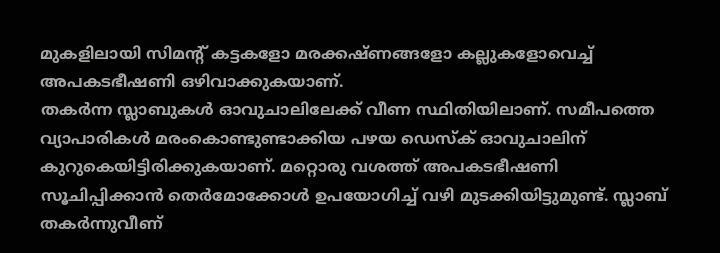മുകളിലായി സിമന്റ് കട്ടകളോ മരക്കഷ്ണങ്ങളോ കല്ലുകളോവെച്ച് അപകടഭീഷണി ഒഴിവാക്കുകയാണ്.
തകർന്ന സ്ലാബുകൾ ഓവുചാലിലേക്ക് വീണ സ്ഥിതിയിലാണ്. സമീപത്തെ വ്യാപാരികൾ മരംകൊണ്ടുണ്ടാക്കിയ പഴയ ഡെസ്ക് ഓവുചാലിന് കുറുകെയിട്ടിരിക്കുകയാണ്. മറ്റൊരു വശത്ത് അപകടഭീഷണി സൂചിപ്പിക്കാൻ തെർമോക്കോൾ ഉപയോഗിച്ച് വഴി മുടക്കിയിട്ടുമുണ്ട്. സ്ലാബ് തകർന്നുവീണ്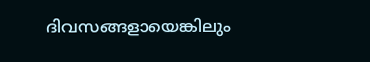ദിവസങ്ങളായെങ്കിലും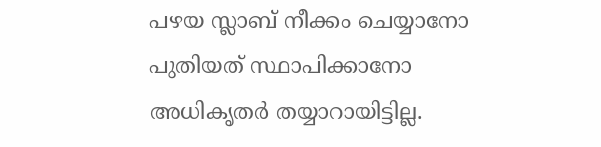പഴയ സ്ലാബ് നീക്കം ചെയ്യാനോ പുതിയത് സ്ഥാപിക്കാനോ അധികൃതർ തയ്യാറായിട്ടില്ല.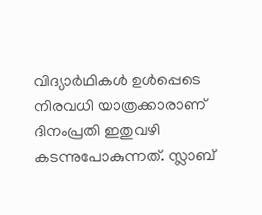വിദ്യാർഥികൾ ഉൾപ്പെടെ നിരവധി യാത്രക്കാരാണ് ദിനംപ്രതി ഇതുവഴി കടന്നുപോകുന്നത്. സ്ലാബ്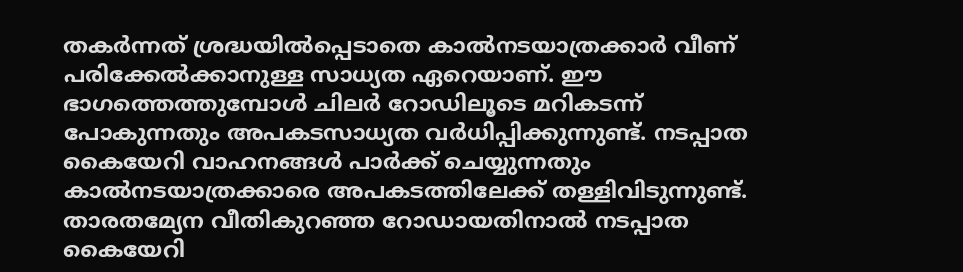തകർന്നത് ശ്രദ്ധയിൽപ്പെടാതെ കാൽനടയാത്രക്കാർ വീണ് പരിക്കേൽക്കാനുള്ള സാധ്യത ഏറെയാണ്. ഈ ഭാഗത്തെത്തുമ്പോൾ ചിലർ റോഡിലൂടെ മറികടന്ന് പോകുന്നതും അപകടസാധ്യത വർധിപ്പിക്കുന്നുണ്ട്. നടപ്പാത കൈയേറി വാഹനങ്ങൾ പാർക്ക് ചെയ്യുന്നതും കാൽനടയാത്രക്കാരെ അപകടത്തിലേക്ക് തള്ളിവിടുന്നുണ്ട്. താരതമ്യേന വീതികുറഞ്ഞ റോഡായതിനാൽ നടപ്പാത കൈയേറി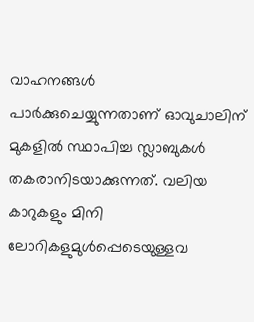വാഹനങ്ങൾ പാർക്കുചെയ്യുന്നതാണ് ഓവുചാലിന് മുകളിൽ സ്ഥാപിച്ച സ്ലാബുകൾ തകരാനിടയാക്കുന്നത്. വലിയ കാറുകളും മിനി ലോറികളുമുൾപ്പെടെയുള്ളവ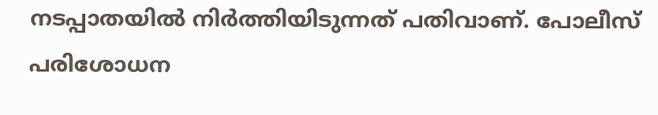നടപ്പാതയിൽ നിർത്തിയിടുന്നത് പതിവാണ്. പോലീസ് പരിശോധന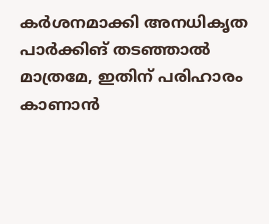കർശനമാക്കി അനധികൃത പാർക്കിങ് തടഞ്ഞാൽ മാത്രമേ, ഇതിന് പരിഹാരം കാണാൻ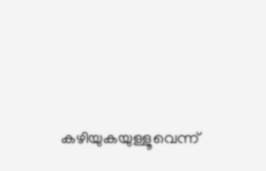കഴിയുകയുള്ളൂവെന്ന്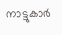നാട്ടുകാർ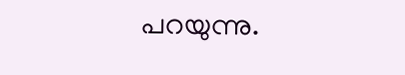പറയുന്നു.